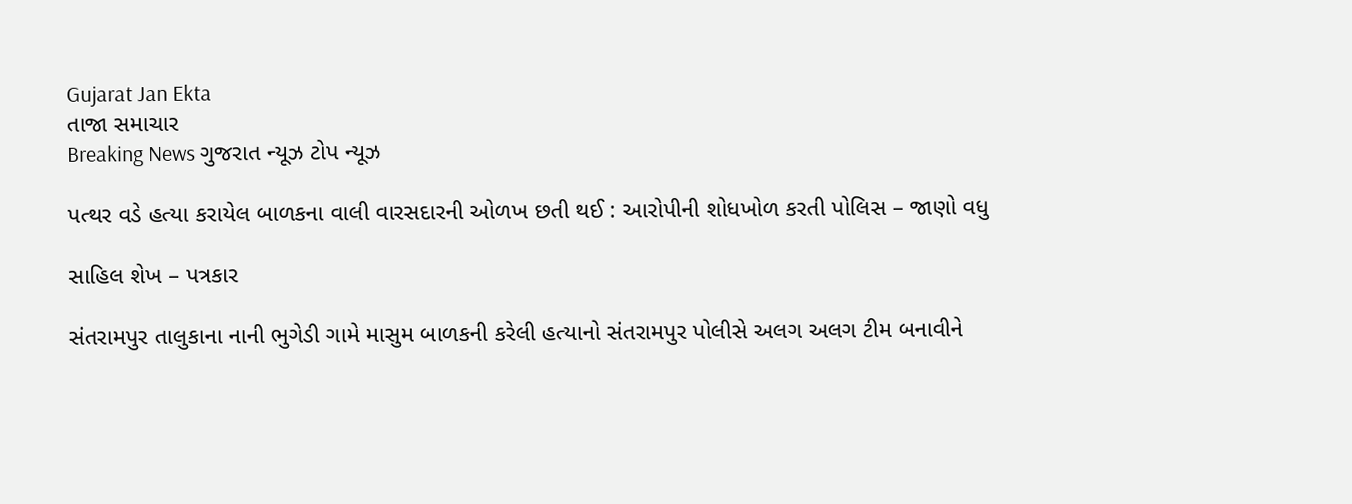Gujarat Jan Ekta
તાજા સમાચાર
Breaking News ગુજરાત ન્યૂઝ ટોપ ન્યૂઝ

પત્થર વડે હત્યા કરાયેલ બાળકના વાલી વારસદારની ઓળખ છતી થઈ : આરોપીની શોધખોળ કરતી પોલિસ – જાણો વધુ

સાહિલ શેખ – પત્રકાર

સંતરામપુર તાલુકાના નાની ભુગેડી ગામે માસુમ બાળકની કરેલી હત્યાનો સંતરામપુર પોલીસે અલગ અલગ ટીમ બનાવીને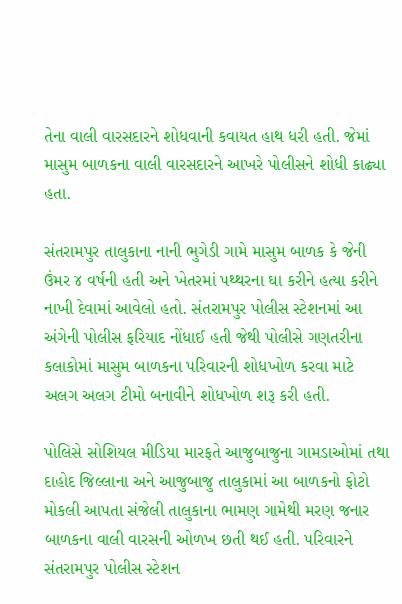તેના વાલી વારસદારને શોધવાની કવાયત હાથ ધરી હતી. જેમાં માસુમ બાળકના વાલી વારસદારને આખરે પોલીસને શોધી કાઢ્યા હતા.

સંતરામપુર તાલુકાના નાની ભુગેડી ગામે માસુમ બાળક કે જેની ઉંમર ૪ વર્ષની હતી અને ખેતરમાં પથ્થરના ઘા કરીને હત્યા કરીને નાખી દેવામાં આવેલો હતો. સંતરામપુર પોલીસ સ્ટેશનમાં આ અંગેની પોલીસ ફરિયાદ નોંધાઈ હતી જેથી પોલીસે ગણતરીના કલાકોમાં માસુમ બાળકના પરિવારની શોધખોળ કરવા માટે અલગ અલગ ટીમો બનાવીને શોધખોળ શરૂ કરી હતી.

પોલિસે સોશિયલ મીડિયા મારફતે આજુબાજુના ગામડાઓમાં તથા દાહોદ જિલ્લાના અને આજુબાજુ તાલુકામાં આ બાળકનો ફોટો મોકલી આપતા સંજેલી તાલુકાના ભામણ ગામેથી મરણ જનાર બાળકના વાલી વારસની ઓળખ છતી થઈ હતી. પરિવારને સંતરામપુર પોલીસ સ્ટેશન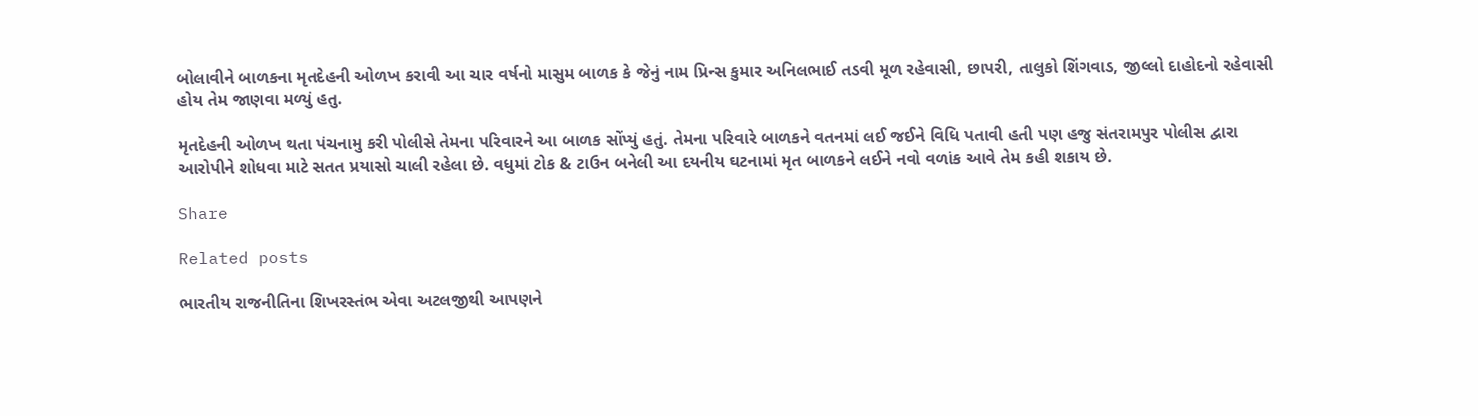બોલાવીને બાળકના મૃતદેહની ઓળખ કરાવી આ ચાર વર્ષનો માસુમ બાળક કે જેનું નામ પ્રિન્સ કુમાર અનિલભાઈ તડવી મૂળ રહેવાસી, છાપરી, તાલુકો શિંગવાડ, જીલ્લો દાહોદનો રહેવાસી હોય તેમ જાણવા મળ્યું હતુ.

મૃતદેહની ઓળખ થતા પંચનામુ કરી પોલીસે તેમના પરિવારને આ બાળક સોંપ્યું હતું. તેમના પરિવારે બાળકને વતનમાં લઈ જઈને વિધિ પતાવી હતી પણ હજુ સંતરામપુર પોલીસ દ્વારા આરોપીને શોધવા માટે સતત પ્રયાસો ચાલી રહેલા છે. વધુમાં ટોક & ટાઉન બનેલી આ દયનીય ઘટનામાં મૃત બાળકને લઈને નવો વળાંક આવે તેમ કહી શકાય છે.

Share

Related posts

ભારતીય રાજનીતિના શિખરસ્તંભ એવા અટલજીથી આપણને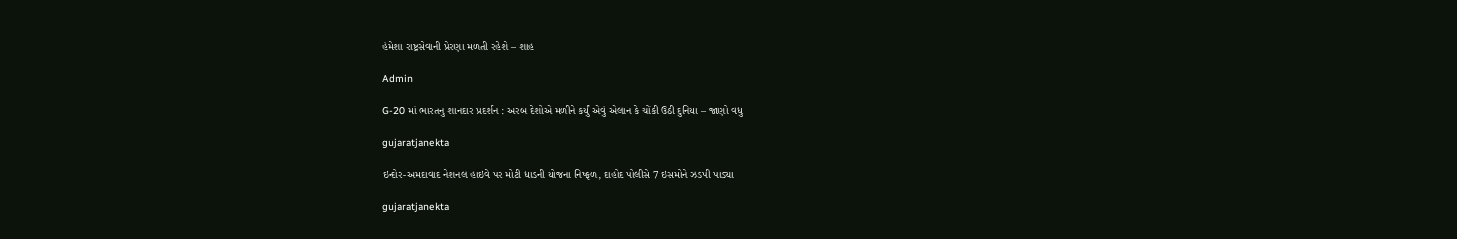હંમેશા રાષ્ટ્રસેવાની પ્રેરણા મળતી રહેશે – શાહ

Admin

G-20 માં ભારતનુ શાનદાર પ્રદર્શન : અરબ દેશોએ મળીને કર્યું એવું એલાન કે ચોંકી ઉઠી દુનિયા – જાણો વધુ

gujaratjanekta

ઇન્દોર-અમદાવાદ નેશનલ હાઇવે પર મોટી ધાડની યોજના નિષ્ફળ, દાહોદ પોલીસે 7 ઇસમોને ઝડપી પાડ્યા

gujaratjanekta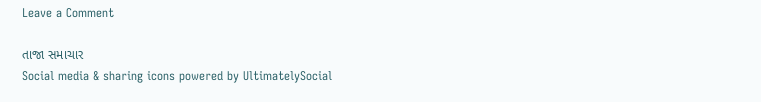Leave a Comment

તાજા સમાચાર
Social media & sharing icons powered by UltimatelySocial